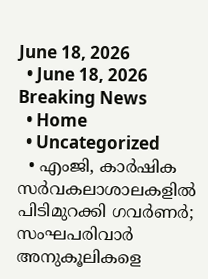June 18, 2026
  • June 18, 2026
Breaking News
  • Home
  • Uncategorized
  • എംജി, കാര്‍ഷിക സര്‍വകലാശാലകളില്‍ പിടിമുറക്കി ഗവര്‍ണര്‍; സംഘപരിവാര്‍ അനുകൂലികളെ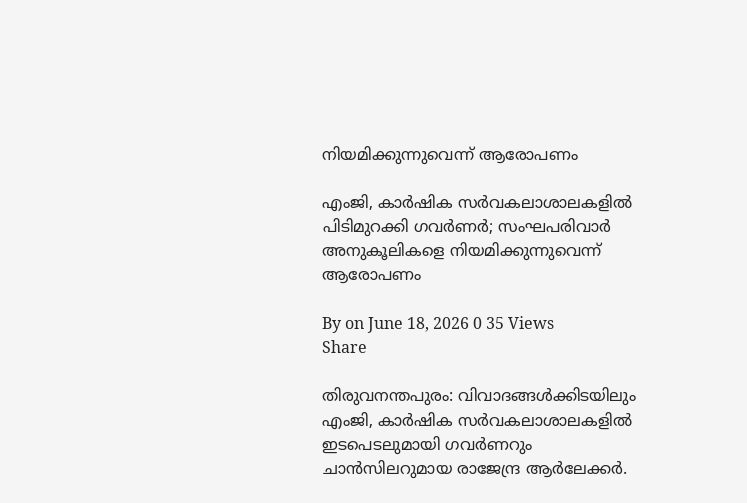നിയമിക്കുന്നുവെന്ന് ആരോപണം

എംജി, കാര്‍ഷിക സര്‍വകലാശാലകളില്‍ പിടിമുറക്കി ഗവര്‍ണര്‍; സംഘപരിവാര്‍ അനുകൂലികളെ നിയമിക്കുന്നുവെന്ന് ആരോപണം

By on June 18, 2026 0 35 Views
Share

തിരുവനന്തപുരം: വിവാദങ്ങള്‍ക്കിടയിലും എംജി, കാര്‍ഷിക സര്‍വകലാശാലകളില്‍ ഇടപെടലുമായി ഗവര്‍ണറും ചാന്‍സിലറുമായ രാജേന്ദ്ര ആര്‍ലേക്കര്‍.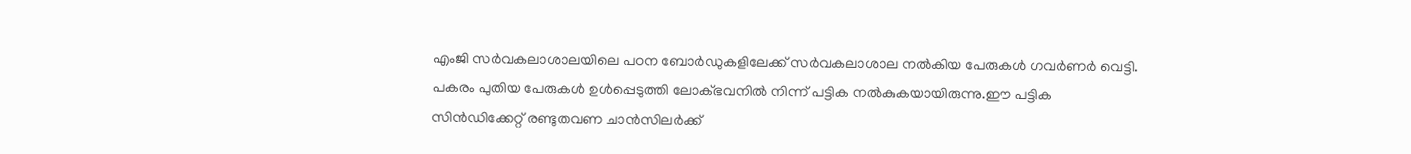എംജി സര്‍വകലാശാലയിലെ പഠന ബോര്‍ഡുകളിലേക്ക് സര്‍വകലാശാല നല്‍കിയ പേരുകള്‍ ഗവര്‍ണര്‍ വെട്ടി. പകരം പുതിയ പേരുകള്‍ ഉള്‍പ്പെടുത്തി ലോക്ഭവനില്‍ നിന്ന് പട്ടിക നല്‍കുകയായിരുന്നു.ഈ പട്ടിക സിന്‍ഡിക്കേറ്റ് രണ്ടുതവണ ചാന്‍സിലര്‍ക്ക്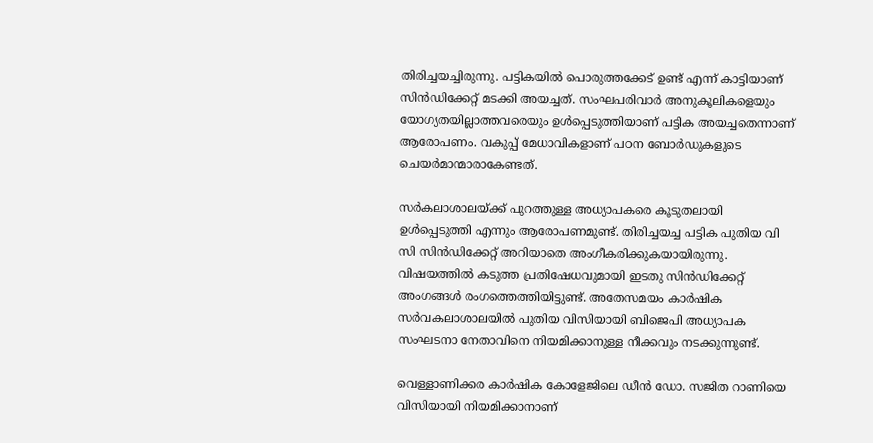തിരിച്ചയച്ചിരുന്നു. പട്ടികയില്‍ പൊരുത്തക്കേട് ഉണ്ട് എന്ന് കാട്ടിയാണ് സിന്‍ഡിക്കേറ്റ് മടക്കി അയച്ചത്. സംഘപരിവാര്‍ അനുകൂലികളെയും യോഗ്യതയില്ലാത്തവരെയും ഉള്‍പ്പെടുത്തിയാണ് പട്ടിക അയച്ചതെന്നാണ് ആരോപണം. വകുപ്പ് മേധാവികളാണ് പഠന ബോര്‍ഡുകളുടെ ചെയര്‍മാന്മാരാകേണ്ടത്.

സര്‍കലാശാലയ്ക്ക് പുറത്തുള്ള അധ്യാപകരെ കൂടുതലായി ഉള്‍പ്പെടുത്തി എന്നും ആരോപണമുണ്ട്. തിരിച്ചയച്ച പട്ടിക പുതിയ വി സി സിന്‍ഡിക്കേറ്റ് അറിയാതെ അംഗീകരിക്കുകയായിരുന്നു. വിഷയത്തില്‍ കടുത്ത പ്രതിഷേധവുമായി ഇടതു സിന്‍ഡിക്കേറ്റ് അംഗങ്ങള്‍ രംഗത്തെത്തിയിട്ടുണ്ട്. അതേസമയം കാര്‍ഷിക സര്‍വകലാശാലയില്‍ പുതിയ വിസിയായി ബിജെപി അധ്യാപക സംഘടനാ നേതാവിനെ നിയമിക്കാനുള്ള നീക്കവും നടക്കുന്നുണ്ട്.

വെള്ളാണിക്കര കാര്‍ഷിക കോളേജിലെ ഡീന്‍ ഡോ. സജിത റാണിയെ വിസിയായി നിയമിക്കാനാണ്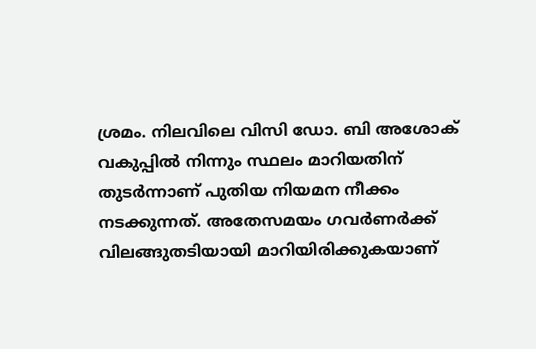ശ്രമം. നിലവിലെ വിസി ഡോ. ബി അശോക് വകുപ്പില്‍ നിന്നും സ്ഥലം മാറിയതിന് തുടര്‍ന്നാണ് പുതിയ നിയമന നീക്കം നടക്കുന്നത്. അതേസമയം ഗവര്‍ണര്‍ക്ക് വിലങ്ങുതടിയായി മാറിയിരിക്കുകയാണ്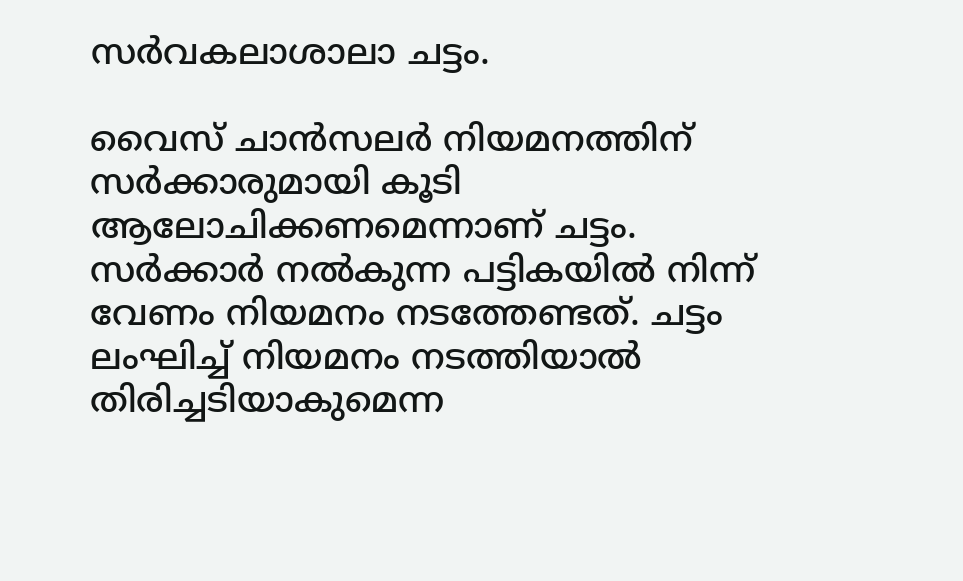സര്‍വകലാശാലാ ചട്ടം.

വൈസ് ചാന്‍സലര്‍ നിയമനത്തിന് സര്‍ക്കാരുമായി കൂടി ആലോചിക്കണമെന്നാണ് ചട്ടം. സര്‍ക്കാര്‍ നല്‍കുന്ന പട്ടികയില്‍ നിന്ന് വേണം നിയമനം നടത്തേണ്ടത്. ചട്ടം ലംഘിച്ച് നിയമനം നടത്തിയാല്‍ തിരിച്ചടിയാകുമെന്ന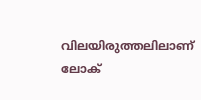വിലയിരുത്തലിലാണ് ലോക്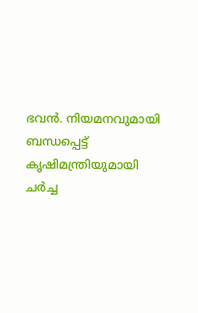ഭവന്‍. നിയമനവുമായി ബന്ധപ്പെട്ട് കൃഷിമന്ത്രിയുമായി ചര്‍ച്ച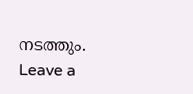നടത്തും.
Leave a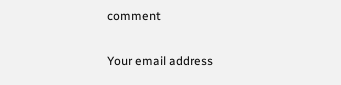comment

Your email address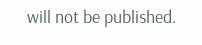will not be published.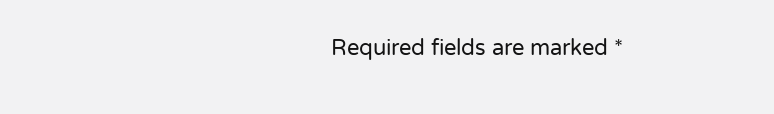Required fields are marked *